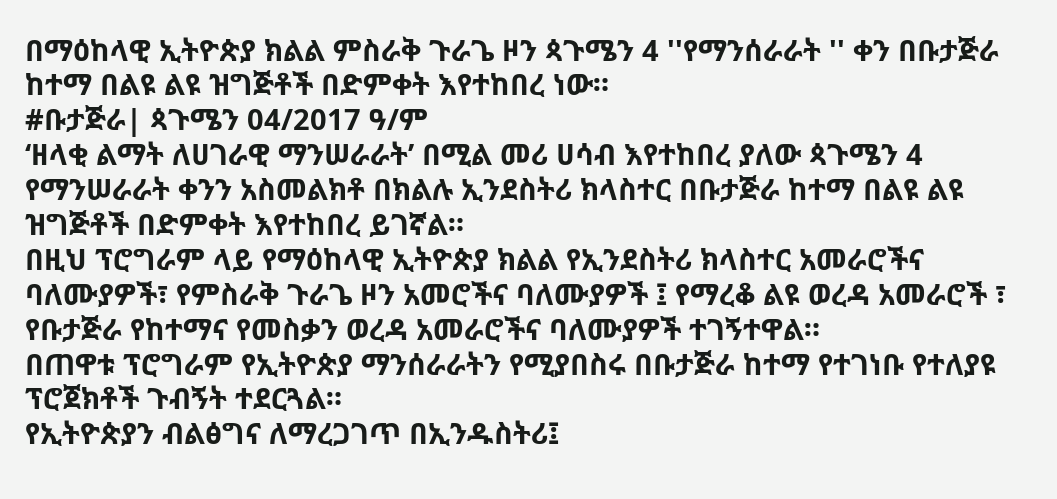በማዕከላዊ ኢትዮጵያ ክልል ምስራቅ ጉራጌ ዞን ጳጉሜን 4 ''የማንሰራራት '' ቀን በቡታጅራ ከተማ በልዩ ልዩ ዝግጅቶች በድምቀት እየተከበረ ነው።
#ቡታጅራ| ጳጉሜን 04/2017 ዓ/ም
‘ዘላቂ ልማት ለሀገራዊ ማንሠራራት’ በሚል መሪ ሀሳብ እየተከበረ ያለው ጳጉሜን 4 የማንሠራራት ቀንን አስመልክቶ በክልሉ ኢንደስትሪ ክላስተር በቡታጅራ ከተማ በልዩ ልዩ ዝግጅቶች በድምቀት እየተከበረ ይገኛል።
በዚህ ፕሮግራም ላይ የማዕከላዊ ኢትዮጵያ ክልል የኢንደስትሪ ክላስተር አመራሮችና ባለሙያዎች፣ የምስራቅ ጉራጌ ዞን አመሮችና ባለሙያዎች ፤ የማረቆ ልዩ ወረዳ አመራሮች ፣ የቡታጅራ የከተማና የመስቃን ወረዳ አመራሮችና ባለሙያዎች ተገኝተዋል።
በጠዋቱ ፕሮግራም የኢትዮጵያ ማንሰራራትን የሚያበስሩ በቡታጅራ ከተማ የተገነቡ የተለያዩ ፕሮጀክቶች ጉብኝት ተደርጓል።
የኢትዮጵያን ብልፅግና ለማረጋገጥ በኢንዱስትሪ፤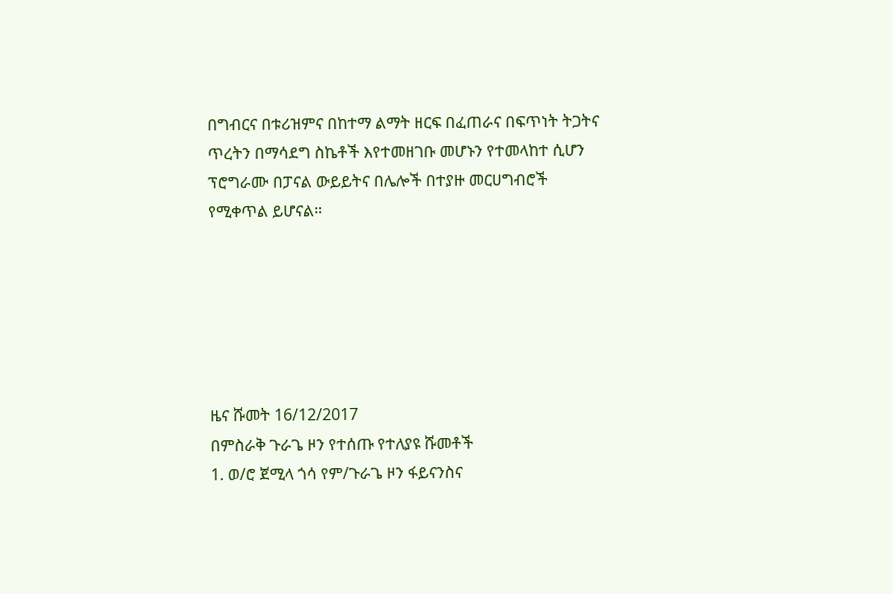በግብርና በቱሪዝምና በከተማ ልማት ዘርፍ በፈጠራና በፍጥነት ትጋትና ጥረትን በማሳደግ ስኬቶች እየተመዘገቡ መሆኑን የተመላከተ ሲሆን ፕሮግራሙ በፓናል ውይይትና በሌሎች በተያዙ መርሀግብሮች የሚቀጥል ይሆናል።






ዜና ሹመት 16/12/2017
በምስራቅ ጉራጌ ዞን የተሰጡ የተለያዩ ሹመቶች
1. ወ/ሮ ጀሚላ ጎሳ የም/ጉራጌ ዞን ፋይናንስና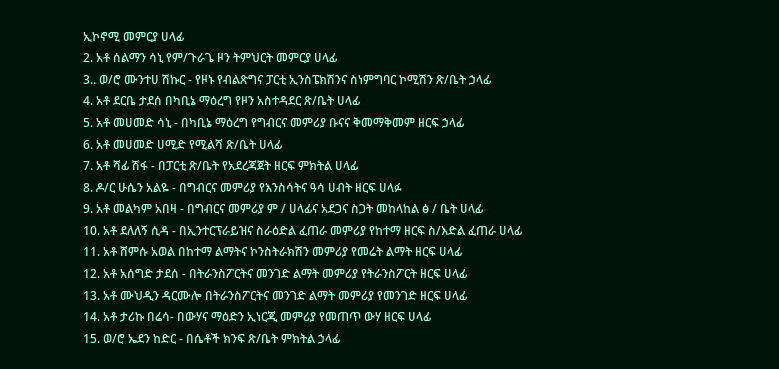ኢኮኖሚ መምርያ ሀላፊ
2. አቶ ሰልማን ሳኒ የም/ጉራጌ ዞን ትምህርት መምርያ ሀላፊ
3.. ወ/ሮ ሙንተሀ ሽኩር - የዞኑ የብልጽግና ፓርቲ ኢንስፔክሽንና ስነምግባር ኮሚሽን ጽ/ቤት ኃላፊ
4. አቶ ደርቤ ታደሰ በካቢኔ ማዕረግ የዞን አስተዳደር ጽ/ቤት ሀላፊ
5. አቶ መሀመድ ሳኒ - በካቢኔ ማዕረግ የግብርና መምሪያ ቡናና ቅመማቅመም ዘርፍ ኃላፊ
6. አቶ መሀመድ ሀሚድ የሚልሻ ጽ/ቤት ሀላፊ
7. አቶ ሻፊ ሽፋ - በፓርቲ ጽ/ቤት የአደረጃጀት ዘርፍ ምክትል ሀላፊ
8. ዶ/ር ሁሴን አልዬ - በግብርና መምሪያ የእንስሳትና ዓሳ ሀብት ዘርፍ ሀላፉ
9. አቶ መልካም አበዛ - በግብርና መምሪያ ም / ሀላፊና አደጋና ስጋት መከላከል ፅ / ቤት ሀላፊ
10. አቶ ደለለኝ ሲዳ - በኢንተርፕራይዝና ስራዕድል ፈጠራ መምሪያ የከተማ ዘርፍ ስ/እድል ፈጠራ ሀላፊ
11. አቶ ሸምሱ አወል በከተማ ልማትና ኮንስትራክሽን መምሪያ የመሬት ልማት ዘርፍ ሀላፊ
12. አቶ አሰግድ ታደሰ - በትራንስፖርትና መንገድ ልማት መምሪያ የትራንስፖርት ዘርፍ ሀላፊ
13. አቶ ሙህዲን ዳርሙሎ በትራንስፖርትና መንገድ ልማት መምሪያ የመንገድ ዘርፍ ሀላፊ
14. አቶ ታሪኩ በሬሳ- በውሃና ማዕድን ኢነርጂ መምሪያ የመጠጥ ውሃ ዘርፍ ሀላፊ
15. ወ/ሮ ኤደን ከድር - በሴቶች ክንፍ ጽ/ቤት ምክትል ኃላፊ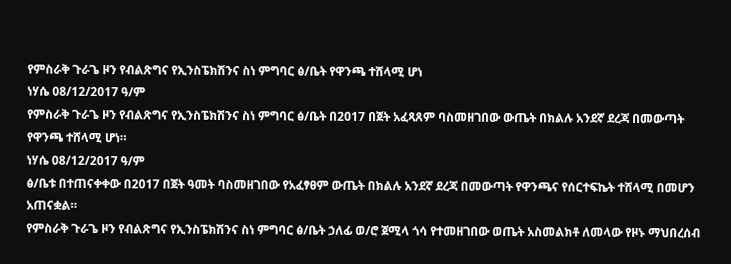የምስራቅ ጉራጌ ዞን የብልጽግና የኢንስፔክሽንና ስነ ምግባር ፅ/ቤት የዋንጫ ተሸላሚ ሆነ
ነሃሴ 08/12/2017 ዓ/ም
የምስራቅ ጉራጌ ዞን የብልጽግና የኢንስፔክሽንና ስነ ምግባር ፅ/ቤት በ2017 በጀት አፈጻጸም ባስመዘገበው ውጤት በክልሉ አንደኛ ደረጃ በመውጣት የዋንጫ ተሸላሚ ሆነ።
ነሃሴ 08/12/2017 ዓ/ም
ፅ/ቤቱ በተጠናቀቀው በ2017 በጀት ዓመት ባስመዘገበው የአፈፃፀም ውጤት በክልሉ አንደኛ ደረጃ በመውጣት የዋንጫና የሰርተፍኬት ተሸላሚ በመሆን አጠናቋል።
የምስራቅ ጉራጌ ዞን የብልጽግና የኢንስፔክሽንና ስነ ምግባር ፅ/ቤት ኃለፊ ወ/ሮ ጀሚላ ጎሳ የተመዘገበው ወጤት አስመልክቶ ለመላው የዞኑ ማህበረሰብ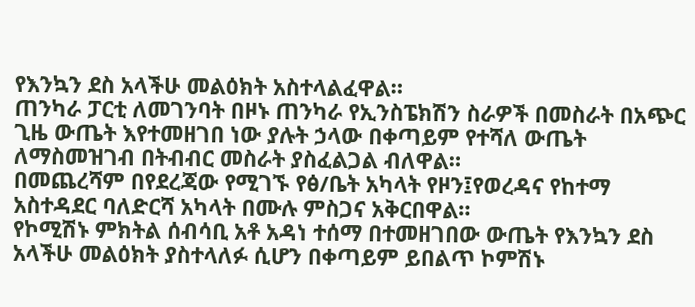የእንኳን ደስ አላችሁ መልዕክት አስተላልፈዋል።
ጠንካራ ፓርቲ ለመገንባት በዞኑ ጠንካራ የኢንስፔክሽን ስራዎች በመስራት በአጭር ጊዜ ውጤት እየተመዘገበ ነው ያሉት ኃላው በቀጣይም የተሻለ ውጤት ለማስመዝገብ በትብብር መስራት ያስፈልጋል ብለዋል።
በመጨረሻም በየደረጃው የሚገኙ የፅ/ቤት አካላት የዞን፤የወረዳና የከተማ አስተዳደር ባለድርሻ አካላት በሙሉ ምስጋና አቅርበዋል።
የኮሚሽኑ ምክትል ሰብሳቢ አቶ አዳነ ተሰማ በተመዘገበው ውጤት የእንኳን ደስ አላችሁ መልዕክት ያስተላለፉ ሲሆን በቀጣይም ይበልጥ ኮምሽኑ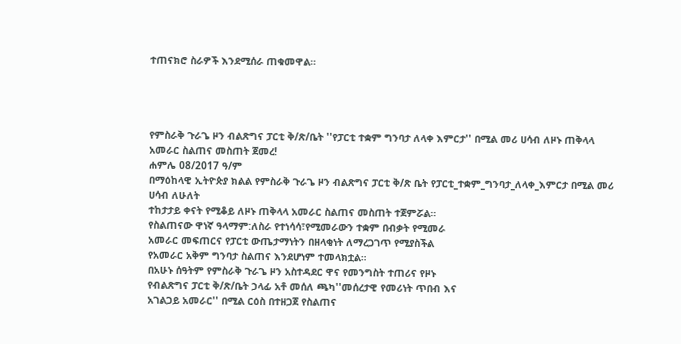ተጠናክሮ ስራዎች እንደሚሰራ ጠቁመዋል።




የምስራቅ ጉራጌ ዞን ብልጽግና ፓርቲ ቅ/ጽ/ቤት ''የፓርቲ ተቋም ግንባታ ለላቀ እምርታ'' በሚል መሪ ሀሳብ ለዞኑ ጠቅላላ
አመራር ስልጠና መስጠት ጀመረ!
ሐምሌ 08/2017 ዓ/ም
በማዕከላዊ ኢትዮጵያ ክልል የምስራቅ ጉራጌ ዞን ብልጽግና ፓርቲ ቅ/ጽ ቤት የፓርቲ_ተቋም_ግንባታ_ለላቀ_እምርታ በሚል መሪ ሀሳብ ለሁለት
ተከታታይ ቀናት የሚቆይ ለዞኑ ጠቅላላ አመራር ስልጠና መስጠት ተጀምሯል።
የስልጠናው ዋነኛ ዓላማም:ለስራ የተነሳሳ፣የሚመራውን ተቋም በብቃት የሚመራ
አመራር መፍጠርና የፓርቲ ውጤታማነትን በዘላቂነት ለማረጋገጥ የሚያስችል
የአመራር አቅም ግንባታ ስልጠና እንደሆነም ተመላክቷል።
በአሁኑ ሰዓትም የምስራቅ ጉራጌ ዞን አስተዳደር ዋና የመንግስት ተጠሪና የዞኑ
የብልጽግና ፓርቲ ቅ/ጽ/ቤት ኃላፊ አቶ መሰለ ጫካ''መሰረታዊ የመሪነት ጥበብ እና
አገልጋይ አመራር'' በሚል ርዕስ በተዘጋጀ የስልጠና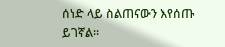ሰነድ ላይ ስልጠናውን እየሰጡ ይገኛል።